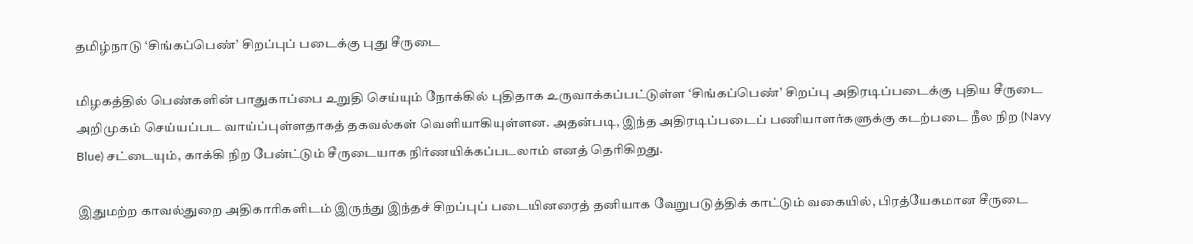தமிழ்நாடு ‘சிங்கப்பெண்’ சிறப்புப் படைக்கு புது சீருடை

மிழகத்தில் பெண்களின் பாதுகாப்பை உறுதி செய்யும் நோக்கில் புதிதாக உருவாக்கப்பட்டுள்ள ‘சிங்கப்பெண்’ சிறப்பு அதிரடிப்படைக்கு புதிய சீருடை அறிமுகம் செய்யப்பட வாய்ப்புள்ளதாகத் தகவல்கள் வெளியாகியுள்ளன. அதன்படி, இந்த அதிரடிப்படைப் பணியாளர்களுக்கு கடற்படை நீல நிற (Navy Blue) சட்டையும், காக்கி நிற பேன்ட்டும் சீருடையாக நிர்ணயிக்கப்படலாம் எனத் தெரிகிறது.

இதுமற்ற காவல்துறை அதிகாரிகளிடம் இருந்து இந்தச் சிறப்புப் படையினரைத் தனியாக வேறுபடுத்திக் காட்டும் வகையில், பிரத்யேகமான சீருடை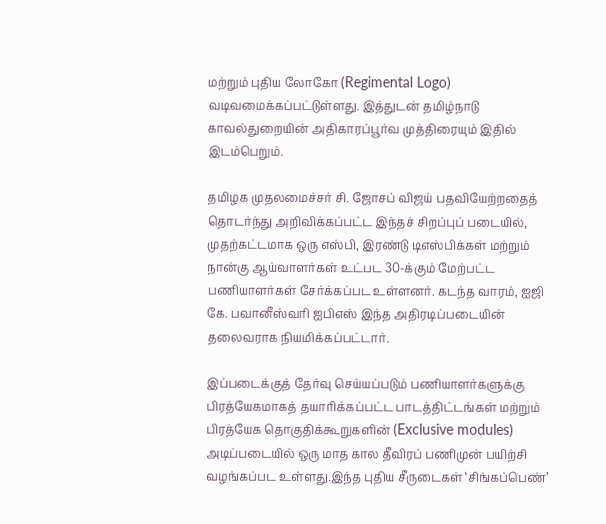மற்றும் புதிய லோகோ (Regimental Logo) வடிவமைக்கப்பட்டுள்ளது. இத்துடன் தமிழ்நாடு காவல்துறையின் அதிகாரப்பூர்வ முத்திரையும் இதில் இடம்பெறும்.

தமிழக முதலமைச்சர் சி. ஜோசப் விஜய் பதவியேற்றதைத் தொடர்ந்து அறிவிக்கப்பட்ட இந்தச் சிறப்புப் படையில், முதற்கட்டமாக ஒரு எஸ்பி, இரண்டு டிஎஸ்பிக்கள் மற்றும் நான்கு ஆய்வாளர்கள் உட்பட 30-க்கும் மேற்பட்ட பணியாளர்கள் சேர்க்கப்பட உள்ளனர். கடந்த வாரம், ஐஜி கே. பவானீஸ்வரி ஐபிஎஸ் இந்த அதிரடிப்படையின் தலைவராக நியமிக்கப்பட்டார்.

இப்படைக்குத் தேர்வு செய்யப்படும் பணியாளர்களுக்கு பிரத்யேகமாகத் தயாரிக்கப்பட்ட பாடத்திட்டங்கள் மற்றும் பிரத்யேக தொகுதிக்கூறுகளின் (Exclusive modules) அடிப்படையில் ஒரு மாத கால தீவிரப் பணிமுன் பயிற்சி வழங்கப்பட உள்ளது.இந்த புதிய சீருடைகள் ‘சிங்கப்பெண்’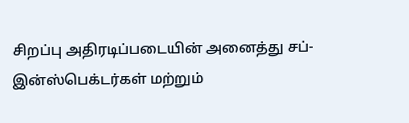சிறப்பு அதிரடிப்படையின் அனைத்து சப்-இன்ஸ்பெக்டர்கள் மற்றும்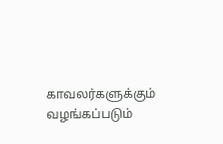காவலர்களுக்கும் வழங்கப்படும்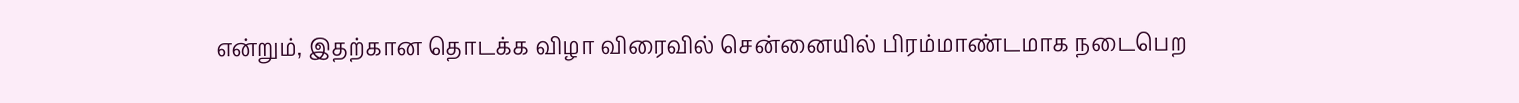என்றும், இதற்கான தொடக்க விழா விரைவில் சென்னையில் பிரம்மாண்டமாக நடைபெற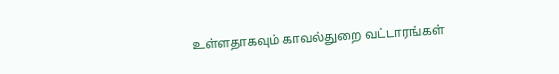உள்ளதாகவும் காவல்துறை வட்டாரங்கள்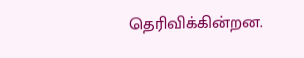தெரிவிக்கின்றன.